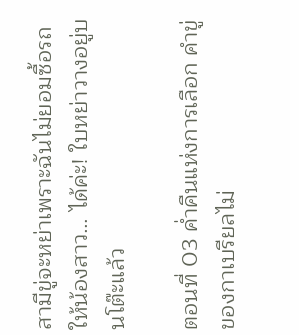สามีขู่จะหย่าเพราะฉันไม่ยอมซื้อรถให้น้องสาว… ได้ค่ะ! ใบหย่าวางอยู่บนโต๊ะแล้ว

ตอนที่ 03 ค่ำคืนแห่งการเลือก คำขู่ของกาเบรียลไม่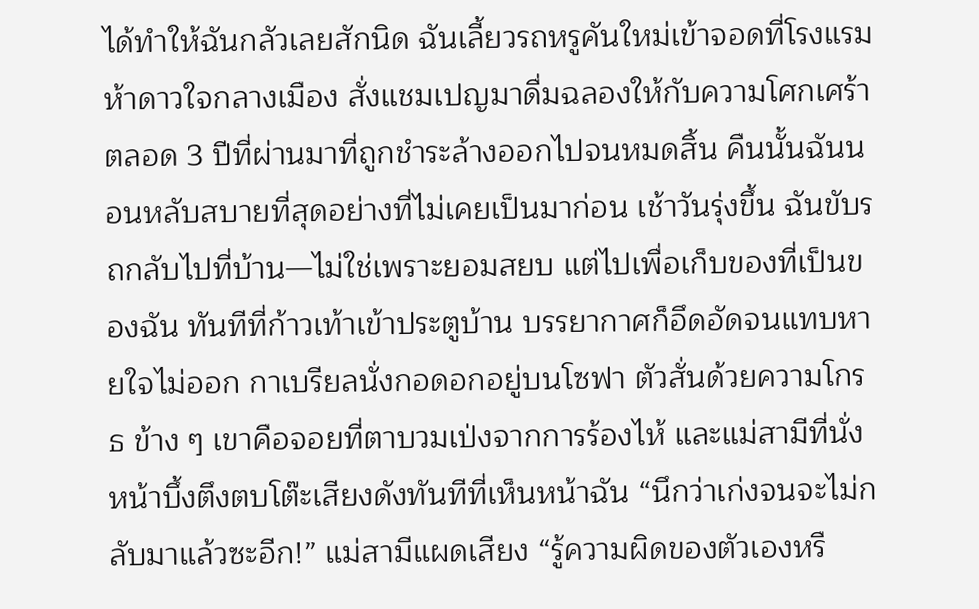ได้ทำให้ฉันกลัวเลยสักนิด ฉันเลี้ยวรถหรูคันใหม่เข้าจอดที่โรงแรมห้าดาวใจกลางเมือง สั่งแชมเปญมาดื่มฉลองให้กับความโศกเศร้าตลอด 3 ปีที่ผ่านมาที่ถูกชำระล้างออกไปจนหมดสิ้น คืนนั้นฉันนอนหลับสบายที่สุดอย่างที่ไม่เคยเป็นมาก่อน เช้าวันรุ่งขึ้น ฉันขับรถกลับไปที่บ้าน—ไม่ใช่เพราะยอมสยบ แต่ไปเพื่อเก็บของที่เป็นของฉัน ทันทีที่ก้าวเท้าเข้าประตูบ้าน บรรยากาศก็อึดอัดจนแทบหายใจไม่ออก กาเบรียลนั่งกอดอกอยู่บนโซฟา ตัวสั่นด้วยความโกรธ ข้าง ๆ เขาคือจอยที่ตาบวมเป่งจากการร้องไห้ และแม่สามีที่นั่งหน้าบึ้งตึงตบโต๊ะเสียงดังทันทีที่เห็นหน้าฉัน “นึกว่าเก่งจนจะไม่กลับมาแล้วซะอีก!” แม่สามีแผดเสียง “รู้ความผิดของตัวเองหรื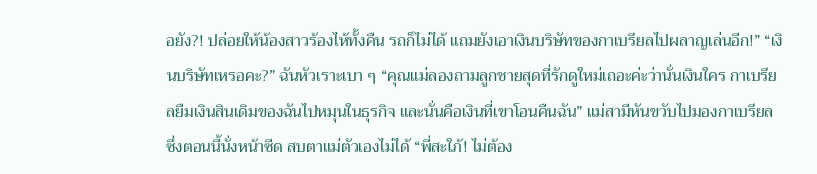อยัง?! ปล่อยให้น้องสาวร้องไห้ทั้งคืน รถก็ไม่ได้ แถมยังเอาเงินบริษัทของกาเบรียลไปผลาญเล่นอีก!” “เงินบริษัทเหรอคะ?” ฉันหัวเราะเบา ๆ “คุณแม่ลองถามลูกชายสุดที่รักดูใหม่เถอะค่ะว่านั่นเงินใคร กาเบรียลยืมเงินสินเดิมของฉันไปหมุนในธุรกิจ และนั่นคือเงินที่เขาโอนคืนฉัน” แม่สามีหันขวับไปมองกาเบรียล ซึ่งตอนนี้นั่งหน้าซีด สบตาแม่ตัวเองไม่ได้ “พี่สะใภ้! ไม่ต้อง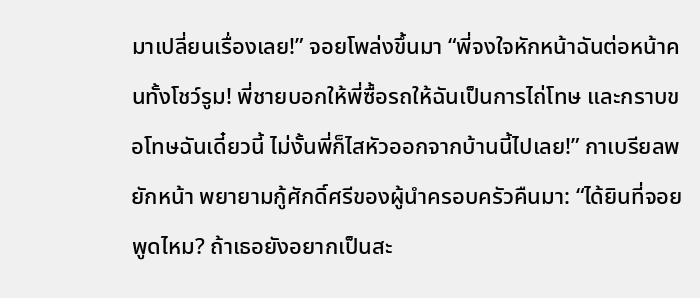มาเปลี่ยนเรื่องเลย!” จอยโพล่งขึ้นมา “พี่จงใจหักหน้าฉันต่อหน้าคนทั้งโชว์รูม! พี่ชายบอกให้พี่ซื้อรถให้ฉันเป็นการไถ่โทษ และกราบขอโทษฉันเดี๋ยวนี้ ไม่งั้นพี่ก็ไสหัวออกจากบ้านนี้ไปเลย!” กาเบรียลพยักหน้า พยายามกู้ศักดิ์ศรีของผู้นำครอบครัวคืนมา: “ได้ยินที่จอยพูดไหม? ถ้าเธอยังอยากเป็นสะ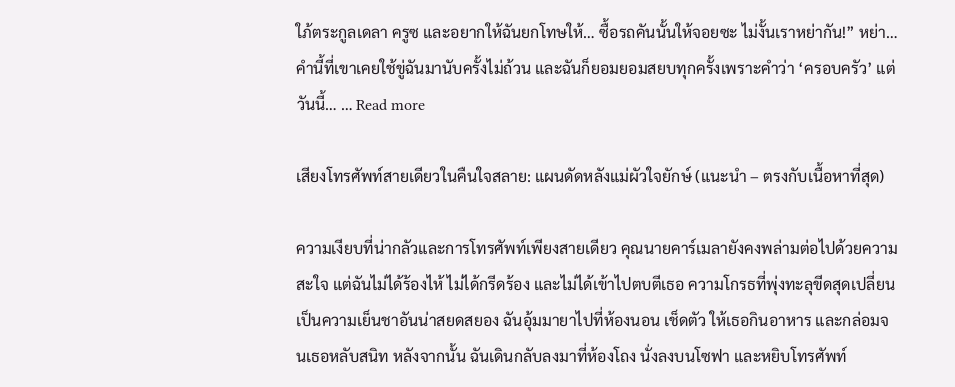ใภ้ตระกูลเดลา ครูซ และอยากให้ฉันยกโทษให้… ซื้อรถคันนั้นให้จอยซะ ไม่งั้นเราหย่ากัน!” หย่า… คำนี้ที่เขาเคยใช้ขู่ฉันมานับครั้งไม่ถ้วน และฉันก็ยอมยอมสยบทุกครั้งเพราะคำว่า ‘ครอบครัว’ แต่วันนี้… … Read more

เสียงโทรศัพท์สายเดียวในคืนใจสลาย: แผนดัดหลังแม่ผัวใจยักษ์ (แนะนำ – ตรงกับเนื้อหาที่สุด)

ความเงียบที่น่ากลัวและการโทรศัพท์เพียงสายเดียว คุณนายคาร์เมลายังคงพล่ามต่อไปด้วยความสะใจ แต่ฉันไม่ได้ร้องไห้ ไม่ได้กรีดร้อง และไม่ได้เข้าไปตบตีเธอ ความโกรธที่พุ่งทะลุขีดสุดเปลี่ยนเป็นความเย็นชาอันน่าสยดสยอง ฉันอุ้มมายาไปที่ห้องนอน เช็ดตัว ให้เธอกินอาหาร และกล่อมจนเธอหลับสนิท หลังจากนั้น ฉันเดินกลับลงมาที่ห้องโถง นั่งลงบนโซฟา และหยิบโทรศัพท์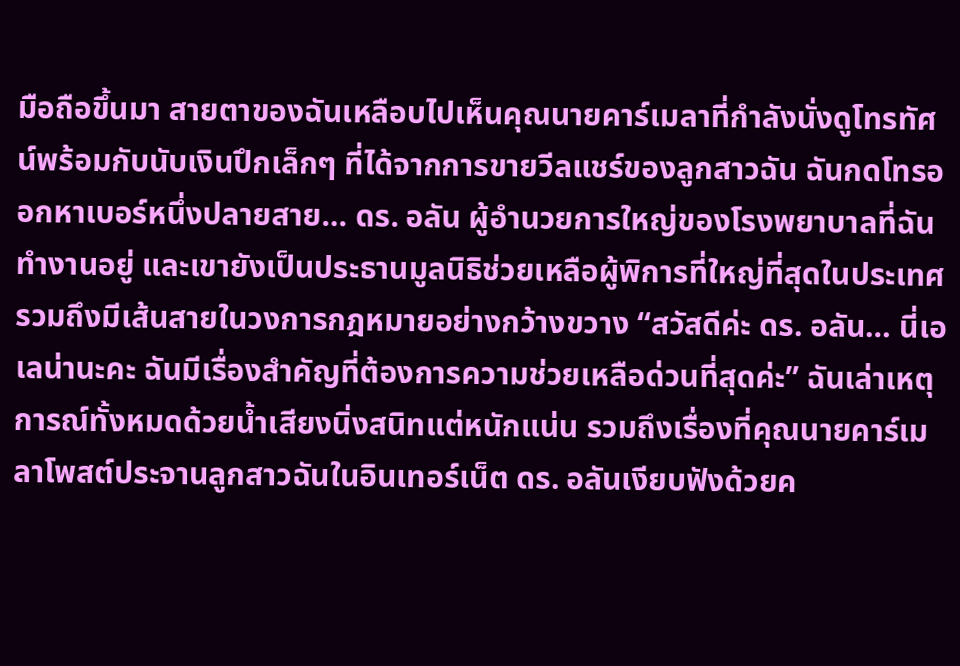มือถือขึ้นมา สายตาของฉันเหลือบไปเห็นคุณนายคาร์เมลาที่กำลังนั่งดูโทรทัศน์พร้อมกับนับเงินปึกเล็กๆ ที่ได้จากการขายวีลแชร์ของลูกสาวฉัน ฉันกดโทรออกหาเบอร์หนึ่งปลายสาย… ดร. อลัน ผู้อำนวยการใหญ่ของโรงพยาบาลที่ฉันทำงานอยู่ และเขายังเป็นประธานมูลนิธิช่วยเหลือผู้พิการที่ใหญ่ที่สุดในประเทศ รวมถึงมีเส้นสายในวงการกฎหมายอย่างกว้างขวาง “สวัสดีค่ะ ดร. อลัน… นี่เอเลน่านะคะ ฉันมีเรื่องสำคัญที่ต้องการความช่วยเหลือด่วนที่สุดค่ะ” ฉันเล่าเหตุการณ์ทั้งหมดด้วยน้ำเสียงนิ่งสนิทแต่หนักแน่น รวมถึงเรื่องที่คุณนายคาร์เมลาโพสต์ประจานลูกสาวฉันในอินเทอร์เน็ต ดร. อลันเงียบฟังด้วยค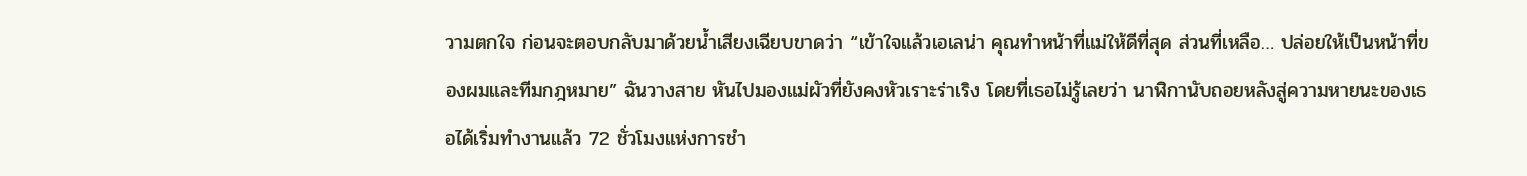วามตกใจ ก่อนจะตอบกลับมาด้วยน้ำเสียงเฉียบขาดว่า “เข้าใจแล้วเอเลน่า คุณทำหน้าที่แม่ให้ดีที่สุด ส่วนที่เหลือ… ปล่อยให้เป็นหน้าที่ของผมและทีมกฎหมาย” ฉันวางสาย หันไปมองแม่ผัวที่ยังคงหัวเราะร่าเริง โดยที่เธอไม่รู้เลยว่า นาฬิกานับถอยหลังสู่ความหายนะของเธอได้เริ่มทำงานแล้ว 72 ชั่วโมงแห่งการชำ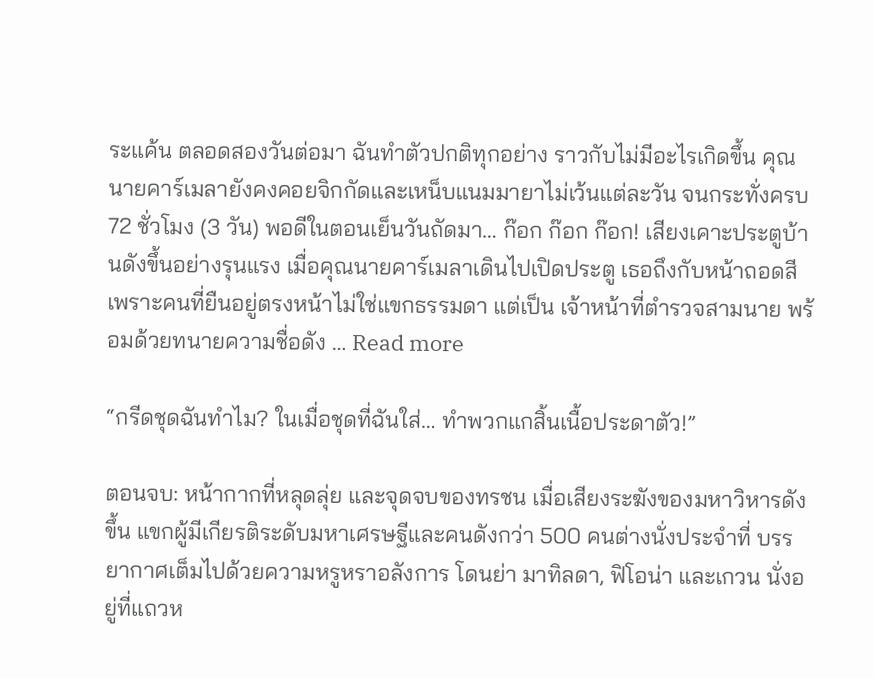ระแค้น ตลอดสองวันต่อมา ฉันทำตัวปกติทุกอย่าง ราวกับไม่มีอะไรเกิดขึ้น คุณนายคาร์เมลายังคงคอยจิกกัดและเหน็บแนมมายาไม่เว้นแต่ละวัน จนกระทั่งครบ 72 ชั่วโมง (3 วัน) พอดีในตอนเย็นวันถัดมา… ก๊อก ก๊อก ก๊อก! เสียงเคาะประตูบ้านดังขึ้นอย่างรุนแรง เมื่อคุณนายคาร์เมลาเดินไปเปิดประตู เธอถึงกับหน้าถอดสี เพราะคนที่ยืนอยู่ตรงหน้าไม่ใช่แขกธรรมดา แต่เป็น เจ้าหน้าที่ตำรวจสามนาย พร้อมด้วยทนายความชื่อดัง … Read more

“กรีดชุดฉันทำไม? ในเมื่อชุดที่ฉันใส่… ทำพวกแกสิ้นเนื้อประดาตัว!”

ตอนจบ: หน้ากากที่หลุดลุ่ย และจุดจบของทรชน เมื่อเสียงระฆังของมหาวิหารดังขึ้น แขกผู้มีเกียรติระดับมหาเศรษฐีและคนดังกว่า 500 คนต่างนั่งประจำที่ บรรยากาศเต็มไปด้วยความหรูหราอลังการ โดนย่า มาทิลดา, ฟิโอน่า และเกวน นั่งอยู่ที่แถวห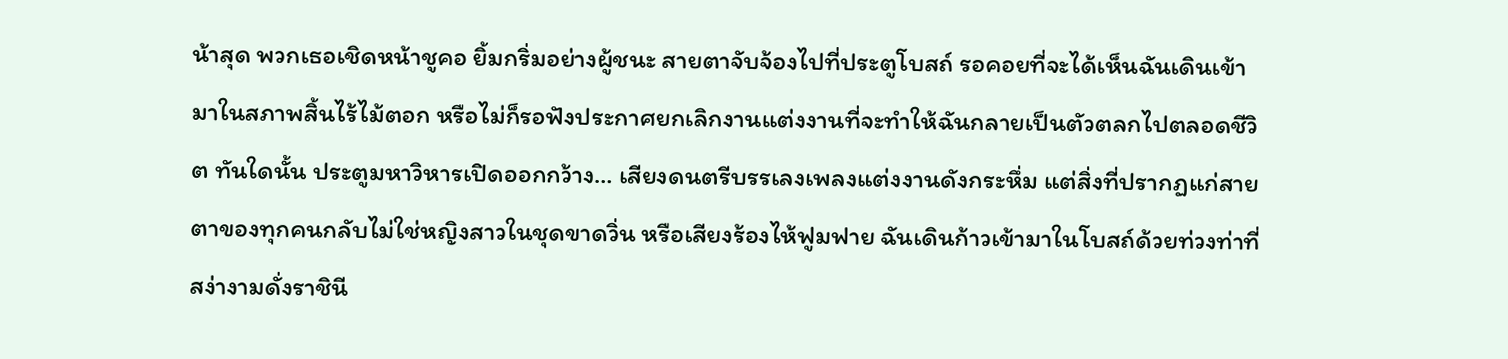น้าสุด พวกเธอเชิดหน้าชูคอ ยิ้มกริ่มอย่างผู้ชนะ สายตาจับจ้องไปที่ประตูโบสถ์ รอคอยที่จะได้เห็นฉันเดินเข้ามาในสภาพสิ้นไร้ไม้ตอก หรือไม่ก็รอฟังประกาศยกเลิกงานแต่งงานที่จะทำให้ฉันกลายเป็นตัวตลกไปตลอดชีวิต ทันใดนั้น ประตูมหาวิหารเปิดออกกว้าง… เสียงดนตรีบรรเลงเพลงแต่งงานดังกระหึ่ม แต่สิ่งที่ปรากฏแก่สายตาของทุกคนกลับไม่ใช่หญิงสาวในชุดขาดวิ่น หรือเสียงร้องไห้ฟูมฟาย ฉันเดินก้าวเข้ามาในโบสถ์ด้วยท่วงท่าที่สง่างามดั่งราชินี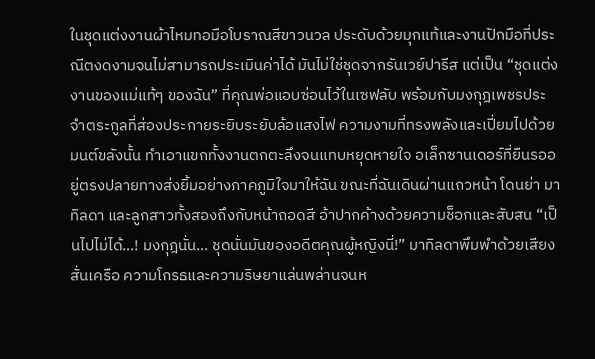ในชุดแต่งงานผ้าไหมทอมือโบราณสีขาวนวล ประดับด้วยมุกแท้และงานปักมือที่ประณีตงดงามจนไม่สามารถประเมินค่าได้ มันไม่ใช่ชุดจากรันเวย์ปารีส แต่เป็น “ชุดแต่งงานของแม่แท้ๆ ของฉัน” ที่คุณพ่อแอบซ่อนไว้ในเซฟลับ พร้อมกับมงกุฎเพชรประจำตระกูลที่ส่องประกายระยิบระยับล้อแสงไฟ ความงามที่ทรงพลังและเปี่ยมไปด้วยมนต์ขลังนั้น ทำเอาแขกทั้งงานตกตะลึงจนแทบหยุดหายใจ อเล็กซานเดอร์ที่ยืนรออยู่ตรงปลายทางส่งยิ้มอย่างภาคภูมิใจมาให้ฉัน ขณะที่ฉันเดินผ่านแถวหน้า โดนย่า มาทิลดา และลูกสาวทั้งสองถึงกับหน้าถอดสี อ้าปากค้างด้วยความช็อกและสับสน “เป็นไปไม่ได้…! มงกุฎนั่น… ชุดนั่นมันของอดีตคุณผู้หญิงนี่!” มาทิลดาพึมพำด้วยเสียงสั่นเครือ ความโกรธและความริษยาแล่นพล่านจนห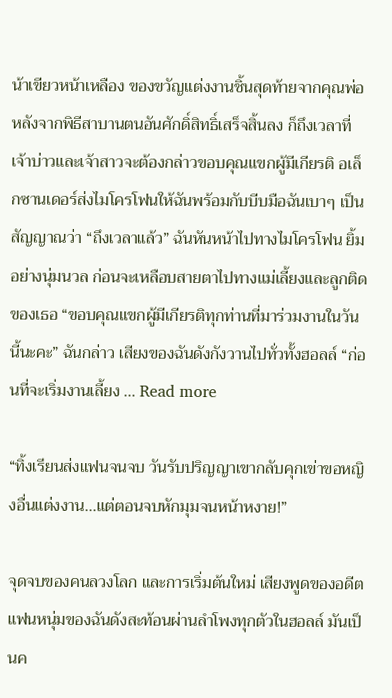น้าเขียวหน้าเหลือง ของขวัญแต่งงานชิ้นสุดท้ายจากคุณพ่อ หลังจากพิธีสาบานตนอันศักดิ์สิทธิ์เสร็จสิ้นลง ก็ถึงเวลาที่เจ้าบ่าวและเจ้าสาวจะต้องกล่าวขอบคุณแขกผู้มีเกียรติ อเล็กซานเดอร์ส่งไมโครโฟนให้ฉันพร้อมกับบีบมือฉันเบาๆ เป็นสัญญาณว่า “ถึงเวลาแล้ว” ฉันหันหน้าไปทางไมโครโฟน ยิ้มอย่างนุ่มนวล ก่อนจะเหลือบสายตาไปทางแม่เลี้ยงและลูกติดของเธอ “ขอบคุณแขกผู้มีเกียรติทุกท่านที่มาร่วมงานในวันนี้นะคะ” ฉันกล่าว เสียงของฉันดังกังวานไปทั่วทั้งฮอลล์ “ก่อนที่จะเริ่มงานเลี้ยง … Read more

“ทิ้งเรียนส่งแฟนจนจบ วันรับปริญญาเขากลับคุกเข่าขอหญิงอื่นแต่งงาน…แต่ตอนจบหักมุมจนหน้าหงาย!”

จุดจบของคนลวงโลก และการเริ่มต้นใหม่ เสียงพูดของอดีตแฟนหนุ่มของฉันดังสะท้อนผ่านลำโพงทุกตัวในฮอลล์ มันเป็นค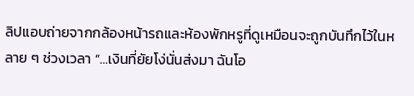ลิปแอบถ่ายจากกล้องหน้ารถและห้องพักหรูที่ดูเหมือนจะถูกบันทึกไว้ในหลาย ๆ ช่วงเวลา “…เงินที่ยัยโง่นั่นส่งมา ฉันโอ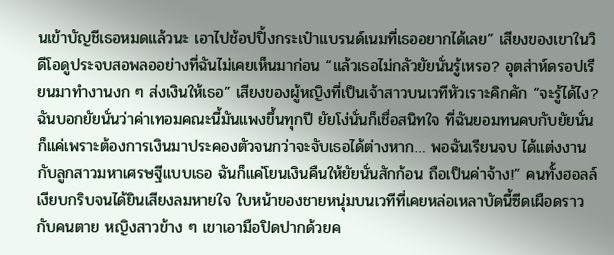นเข้าบัญชีเธอหมดแล้วนะ เอาไปช้อปปิ้งกระเป๋าแบรนด์เนมที่เธออยากได้เลย” เสียงของเขาในวิดีโอดูประจบสอพลออย่างที่ฉันไม่เคยเห็นมาก่อน “แล้วเธอไม่กลัวยัยนั่นรู้เหรอ? อุตส่าห์ดรอปเรียนมาทำงานงก ๆ ส่งเงินให้เธอ” เสียงของผู้หญิงที่เป็นเจ้าสาวบนเวทีหัวเราะคิกคัก “จะรู้ได้ไง? ฉันบอกยัยนั่นว่าค่าเทอมคณะนี้มันแพงขึ้นทุกปี ยัยโง่นั่นก็เชื่อสนิทใจ ที่ฉันยอมทนคบกับยัยนั่นก็แค่เพราะต้องการเงินมาประคองตัวจนกว่าจะจับเธอได้ต่างหาก… พอฉันเรียนจบ ได้แต่งงานกับลูกสาวมหาเศรษฐีแบบเธอ ฉันก็แค่โยนเงินคืนให้ยัยนั่นสักก้อน ถือเป็นค่าจ้าง!” คนทั้งฮอลล์เงียบกริบจนได้ยินเสียงลมหายใจ ใบหน้าของชายหนุ่มบนเวทีที่เคยหล่อเหลาบัดนี้ซีดเผือดราวกับคนตาย หญิงสาวข้าง ๆ เขาเอามือปิดปากด้วยค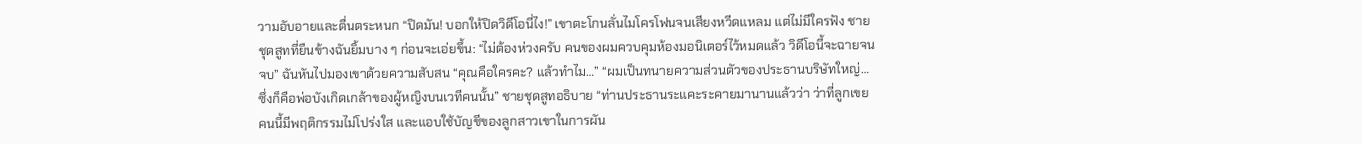วามอับอายและตื่นตระหนก “ปิดมัน! บอกให้ปิดวิดีโอนี่ไง!” เขาตะโกนลั่นไมโครโฟนจนเสียงหวีดแหลม แต่ไม่มีใครฟัง ชายชุดสูทที่ยืนข้างฉันยิ้มบาง ๆ ก่อนจะเอ่ยขึ้น: “ไม่ต้องห่วงครับ คนของผมควบคุมห้องมอนิเตอร์ไว้หมดแล้ว วิดีโอนี้จะฉายจนจบ” ฉันหันไปมองเขาด้วยความสับสน “คุณคือใครคะ? แล้วทำไม…” “ผมเป็นทนายความส่วนตัวของประธานบริษัทใหญ่… ซึ่งก็คือพ่อบังเกิดเกล้าของผู้หญิงบนเวทีคนนั้น” ชายชุดสูทอธิบาย “ท่านประธานระแคะระคายมานานแล้วว่า ว่าที่ลูกเขยคนนี้มีพฤติกรรมไม่โปร่งใส และแอบใช้บัญชีของลูกสาวเขาในการผัน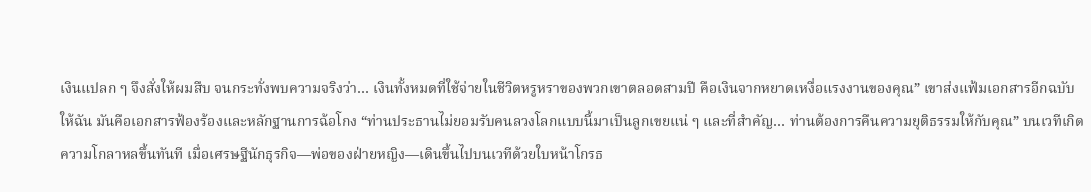เงินแปลก ๆ จึงสั่งให้ผมสืบ จนกระทั่งพบความจริงว่า… เงินทั้งหมดที่ใช้จ่ายในชีวิตหรูหราของพวกเขาตลอดสามปี คือเงินจากหยาดเหงื่อแรงงานของคุณ” เขาส่งแฟ้มเอกสารอีกฉบับให้ฉัน มันคือเอกสารฟ้องร้องและหลักฐานการฉ้อโกง “ท่านประธานไม่ยอมรับคนลวงโลกแบบนี้มาเป็นลูกเขยแน่ ๆ และที่สำคัญ… ท่านต้องการคืนความยุติธรรมให้กับคุณ” บนเวทีเกิดความโกลาหลขึ้นทันที เมื่อเศรษฐีนักธุรกิจ—พ่อของฝ่ายหญิง—เดินขึ้นไปบนเวทีด้วยใบหน้าโกรธ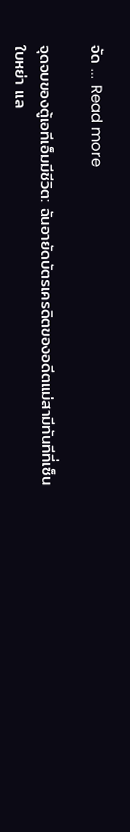จัด … Read more

จุดจบของตู้เอทีเอ็มมีชีวิต: ฉันอายัดบัตรเครดิตของอดีตแม่สามีทันทีที่เซ็นใบหย่า แล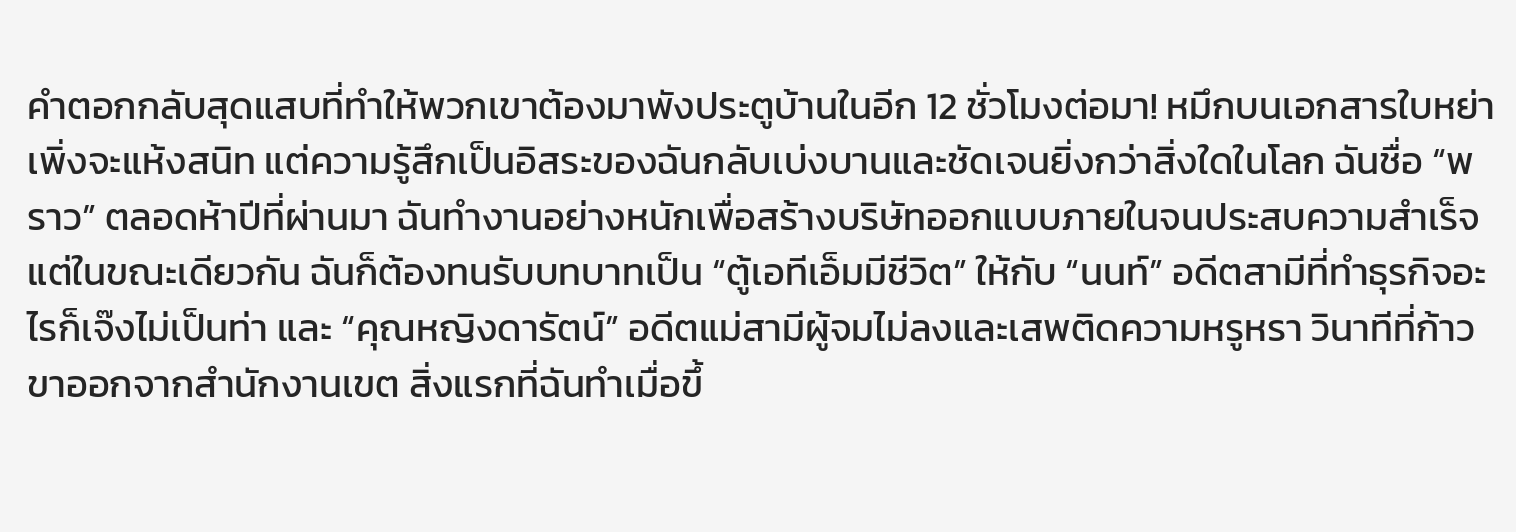คำตอกกลับสุดแสบที่ทำให้พวกเขาต้องมาพังประตูบ้านในอีก 12 ชั่วโมงต่อมา! หมึกบนเอกสารใบหย่าเพิ่งจะแห้งสนิท แต่ความรู้สึกเป็นอิสระของฉันกลับเบ่งบานและชัดเจนยิ่งกว่าสิ่งใดในโลก ฉันชื่อ “พราว” ตลอดห้าปีที่ผ่านมา ฉันทำงานอย่างหนักเพื่อสร้างบริษัทออกแบบภายในจนประสบความสำเร็จ แต่ในขณะเดียวกัน ฉันก็ต้องทนรับบทบาทเป็น “ตู้เอทีเอ็มมีชีวิต” ให้กับ “นนท์” อดีตสามีที่ทำธุรกิจอะไรก็เจ๊งไม่เป็นท่า และ “คุณหญิงดารัตน์” อดีตแม่สามีผู้จมไม่ลงและเสพติดความหรูหรา วินาทีที่ก้าวขาออกจากสำนักงานเขต สิ่งแรกที่ฉันทำเมื่อขึ้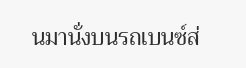นมานั่งบนรถเบนซ์ส่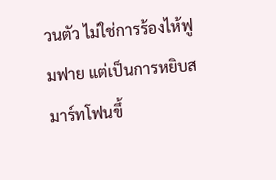วนตัว ไม่ใช่การร้องไห้ฟูมฟาย แต่เป็นการหยิบสมาร์ทโฟนขึ้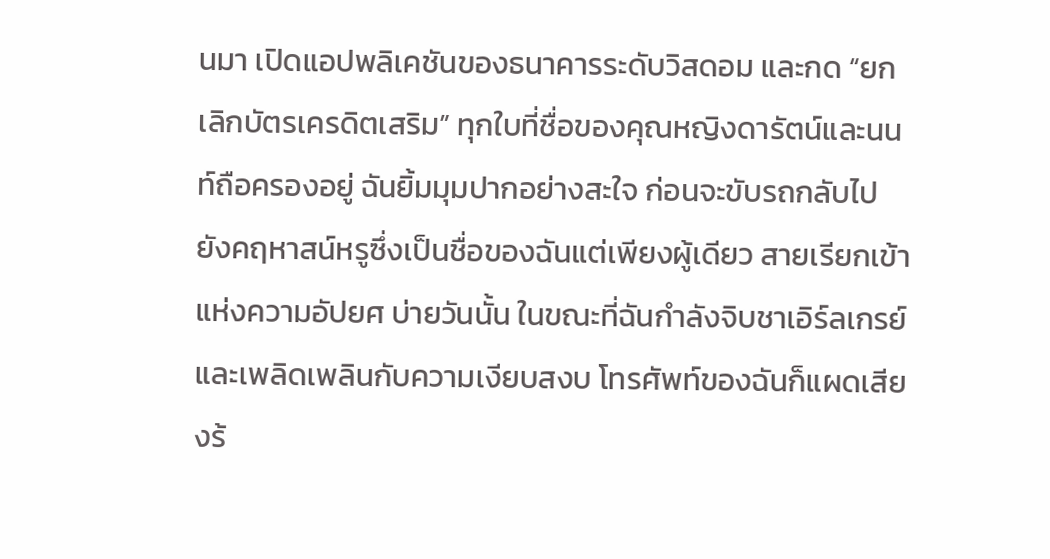นมา เปิดแอปพลิเคชันของธนาคารระดับวิสดอม และกด “ยกเลิกบัตรเครดิตเสริม” ทุกใบที่ชื่อของคุณหญิงดารัตน์และนนท์ถือครองอยู่ ฉันยิ้มมุมปากอย่างสะใจ ก่อนจะขับรถกลับไปยังคฤหาสน์หรูซึ่งเป็นชื่อของฉันแต่เพียงผู้เดียว สายเรียกเข้าแห่งความอัปยศ บ่ายวันนั้น ในขณะที่ฉันกำลังจิบชาเอิร์ลเกรย์และเพลิดเพลินกับความเงียบสงบ โทรศัพท์ของฉันก็แผดเสียงร้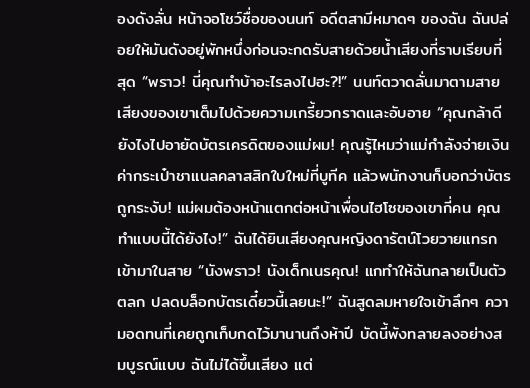องดังลั่น หน้าจอโชว์ชื่อของนนท์ อดีตสามีหมาดๆ ของฉัน ฉันปล่อยให้มันดังอยู่พักหนึ่งก่อนจะกดรับสายด้วยน้ำเสียงที่ราบเรียบที่สุด “พราว! นี่คุณทำบ้าอะไรลงไปฮะ?!” นนท์ตวาดลั่นมาตามสาย เสียงของเขาเต็มไปด้วยความเกรี้ยวกราดและอับอาย “คุณกล้าดียังไงไปอายัดบัตรเครดิตของแม่ผม! คุณรู้ไหมว่าแม่กำลังจ่ายเงินค่ากระเป๋าชาแนลคลาสสิกใบใหม่ที่บูทีค แล้วพนักงานก็บอกว่าบัตรถูกระงับ! แม่ผมต้องหน้าแตกต่อหน้าเพื่อนไฮโซของเขากี่คน คุณทำแบบนี้ได้ยังไง!” ฉันได้ยินเสียงคุณหญิงดารัตน์โวยวายแทรกเข้ามาในสาย “นังพราว! นังเด็กเนรคุณ! แกทำให้ฉันกลายเป็นตัวตลก ปลดบล็อกบัตรเดี๋ยวนี้เลยนะ!” ฉันสูดลมหายใจเข้าลึกๆ ความอดทนที่เคยถูกเก็บกดไว้มานานถึงห้าปี บัดนี้พังทลายลงอย่างสมบูรณ์แบบ ฉันไม่ได้ขึ้นเสียง แต่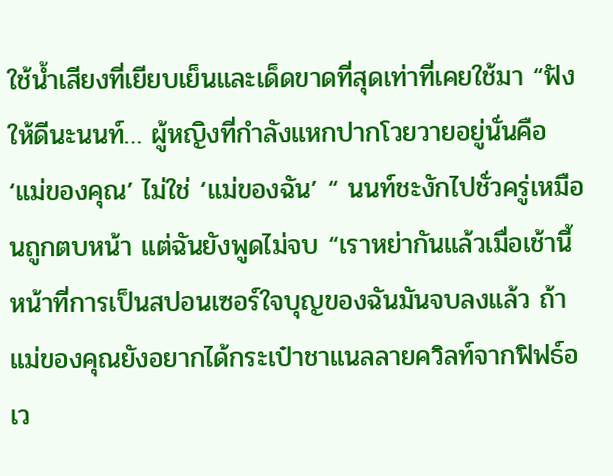ใช้น้ำเสียงที่เยียบเย็นและเด็ดขาดที่สุดเท่าที่เคยใช้มา “ฟังให้ดีนะนนท์… ผู้หญิงที่กำลังแหกปากโวยวายอยู่นั่นคือ ‘แม่ของคุณ’ ไม่ใช่ ‘แม่ของฉัน’ “ นนท์ชะงักไปชั่วครู่เหมือนถูกตบหน้า แต่ฉันยังพูดไม่จบ “เราหย่ากันแล้วเมื่อเช้านี้ หน้าที่การเป็นสปอนเซอร์ใจบุญของฉันมันจบลงแล้ว ถ้าแม่ของคุณยังอยากได้กระเป๋าชาแนลลายควิลท์จากฟิฟธ์อเว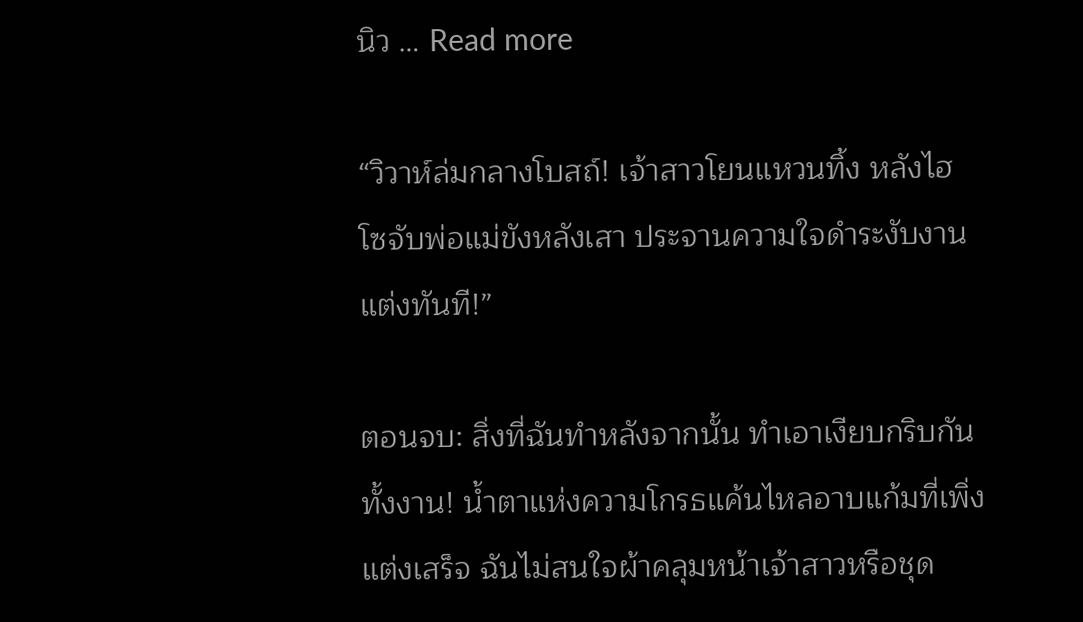นิว … Read more

“วิวาห์ล่มกลางโบสถ์! เจ้าสาวโยนแหวนทิ้ง หลังไฮโซจับพ่อแม่ขังหลังเสา ประจานความใจดำระงับงานแต่งทันที!”

ตอนจบ: สิ่งที่ฉันทำหลังจากนั้น ทำเอาเงียบกริบกันทั้งงาน! น้ำตาแห่งความโกรธแค้นไหลอาบแก้มที่เพิ่งแต่งเสร็จ ฉันไม่สนใจผ้าคลุมหน้าเจ้าสาวหรือชุด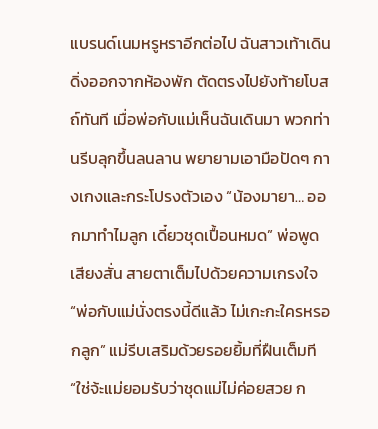แบรนด์เนมหรูหราอีกต่อไป ฉันสาวเท้าเดินดิ่งออกจากห้องพัก ตัดตรงไปยังท้ายโบสถ์ทันที เมื่อพ่อกับแม่เห็นฉันเดินมา พวกท่านรีบลุกขึ้นลนลาน พยายามเอามือปัดๆ กางเกงและกระโปรงตัวเอง “น้องมายา… ออกมาทำไมลูก เดี๋ยวชุดเปื้อนหมด” พ่อพูดเสียงสั่น สายตาเต็มไปด้วยความเกรงใจ “พ่อกับแม่นั่งตรงนี้ดีแล้ว ไม่เกะกะใครหรอกลูก” แม่รีบเสริมด้วยรอยยิ้มที่ฝืนเต็มที “ใช่จ้ะแม่ยอมรับว่าชุดแม่ไม่ค่อยสวย ก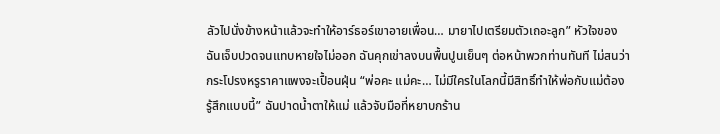ลัวไปนั่งข้างหน้าแล้วจะทำให้อาร์ธอร์เขาอายเพื่อน… มายาไปเตรียมตัวเถอะลูก” หัวใจของฉันเจ็บปวดจนแทบหายใจไม่ออก ฉันคุกเข่าลงบนพื้นปูนเย็นๆ ต่อหน้าพวกท่านทันที ไม่สนว่ากระโปรงหรูราคาแพงจะเปื้อนฝุ่น “พ่อคะ แม่คะ… ไม่มีใครในโลกนี้มีสิทธิ์ทำให้พ่อกับแม่ต้องรู้สึกแบบนี้” ฉันปาดน้ำตาให้แม่ แล้วจับมือที่หยาบกร้าน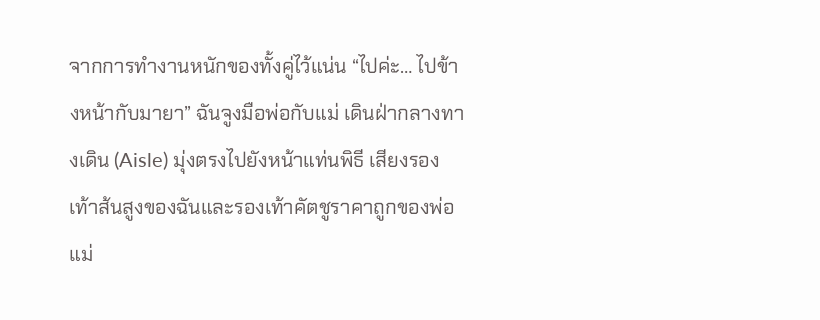จากการทำงานหนักของทั้งคู่ไว้แน่น “ไปค่ะ… ไปข้างหน้ากับมายา” ฉันจูงมือพ่อกับแม่ เดินฝ่ากลางทางเดิน (Aisle) มุ่งตรงไปยังหน้าแท่นพิธี เสียงรองเท้าส้นสูงของฉันและรองเท้าคัตชูราคาถูกของพ่อแม่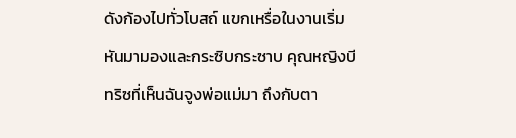ดังก้องไปทั่วโบสถ์ แขกเหรื่อในงานเริ่มหันมามองและกระซิบกระซาบ คุณหญิงบีทริซที่เห็นฉันจูงพ่อแม่มา ถึงกับตา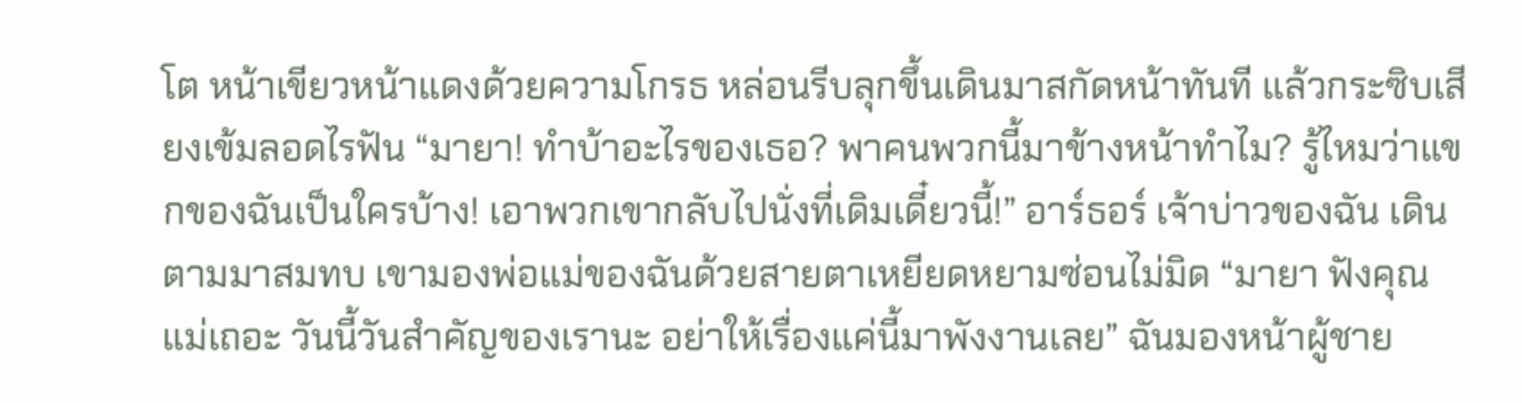โต หน้าเขียวหน้าแดงด้วยความโกรธ หล่อนรีบลุกขึ้นเดินมาสกัดหน้าทันที แล้วกระซิบเสียงเข้มลอดไรฟัน “มายา! ทำบ้าอะไรของเธอ? พาคนพวกนี้มาข้างหน้าทำไม? รู้ไหมว่าแขกของฉันเป็นใครบ้าง! เอาพวกเขากลับไปนั่งที่เดิมเดี๋ยวนี้!” อาร์ธอร์ เจ้าบ่าวของฉัน เดินตามมาสมทบ เขามองพ่อแม่ของฉันด้วยสายตาเหยียดหยามซ่อนไม่มิด “มายา ฟังคุณแม่เถอะ วันนี้วันสำคัญของเรานะ อย่าให้เรื่องแค่นี้มาพังงานเลย” ฉันมองหน้าผู้ชาย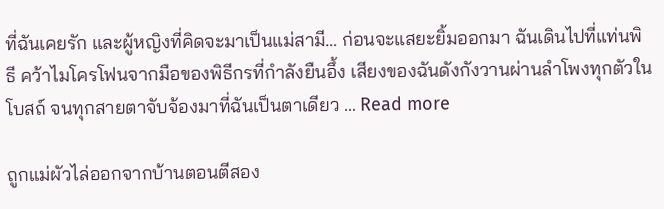ที่ฉันเคยรัก และผู้หญิงที่คิดจะมาเป็นแม่สามี… ก่อนจะแสยะยิ้มออกมา ฉันเดินไปที่แท่นพิธี คว้าไมโครโฟนจากมือของพิธีกรที่กำลังยืนอึ้ง เสียงของฉันดังกังวานผ่านลำโพงทุกตัวในโบสถ์ จนทุกสายตาจับจ้องมาที่ฉันเป็นตาเดียว … Read more

ถูกแม่ผัวไล่ออกจากบ้านตอนตีสอง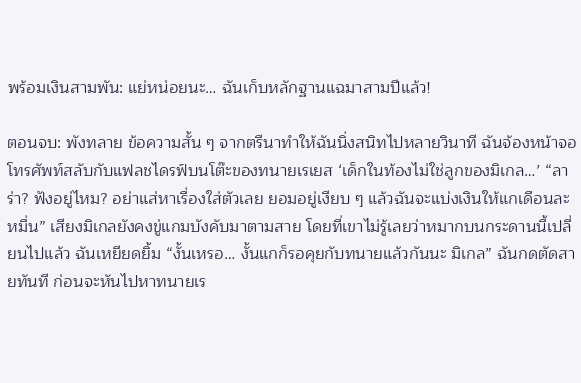พร้อมเงินสามพัน: แย่หน่อยนะ… ฉันเก็บหลักฐานแฉมาสามปีแล้ว!

ตอนจบ: พังทลาย ข้อความสั้น ๆ จากตรีนาทำให้ฉันนิ่งสนิทไปหลายวินาที ฉันจ้องหน้าจอโทรศัพท์สลับกับแฟลชไดรฟ์บนโต๊ะของทนายเรเยส ‘เด็กในท้องไม่ใช่ลูกของมิเกล…’ “ลาร่า? ฟังอยู่ไหม? อย่าแส่หาเรื่องใส่ตัวเลย ยอมอยู่เงียบ ๆ แล้วฉันจะแบ่งเงินให้แกเดือนละหมื่น” เสียงมิเกลยังคงขู่แกมบังคับมาตามสาย โดยที่เขาไม่รู้เลยว่าหมากบนกระดานนี้เปลี่ยนไปแล้ว ฉันเหยียดยิ้ม “งั้นเหรอ… งั้นแกก็รอคุยกับทนายแล้วกันนะ มิเกล” ฉันกดตัดสายทันที ก่อนจะหันไปหาทนายเร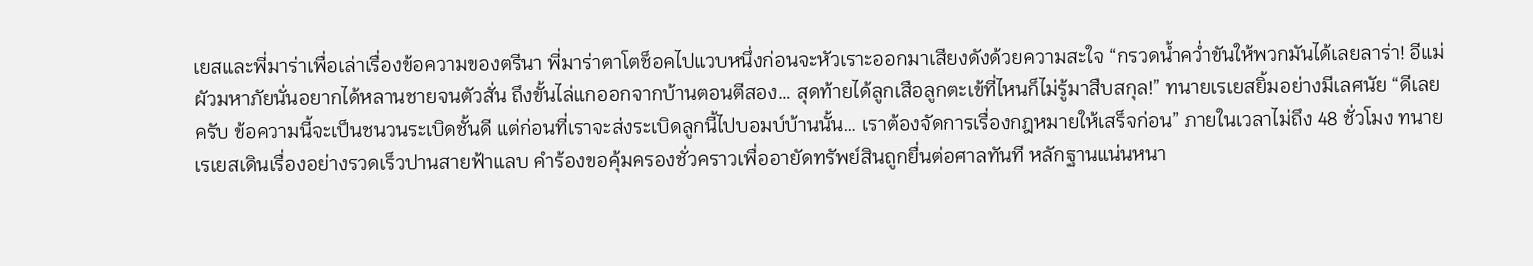เยสและพี่มาร่าเพื่อเล่าเรื่องข้อความของตรีนา พี่มาร่าตาโตช็อคไปแวบหนึ่งก่อนจะหัวเราะออกมาเสียงดังด้วยความสะใจ “กรวดน้ำคว่ำขันให้พวกมันได้เลยลาร่า! อีแม่ผัวมหาภัยนั่นอยากได้หลานชายจนตัวสั่น ถึงขั้นไล่แกออกจากบ้านตอนตีสอง… สุดท้ายได้ลูกเสือลูกตะเข้ที่ไหนก็ไม่รู้มาสืบสกุล!” ทนายเรเยสยิ้มอย่างมีเลศนัย “ดีเลยครับ ข้อความนี้จะเป็นชนวนระเบิดชั้นดี แต่ก่อนที่เราจะส่งระเบิดลูกนี้ไปบอมบ์บ้านนั้น… เราต้องจัดการเรื่องกฎหมายให้เสร็จก่อน” ภายในเวลาไม่ถึง 48 ชั่วโมง ทนายเรเยสเดินเรื่องอย่างรวดเร็วปานสายฟ้าแลบ คำร้องขอคุ้มครองชั่วคราวเพื่ออายัดทรัพย์สินถูกยื่นต่อศาลทันที หลักฐานแน่นหนา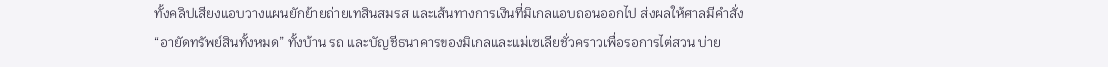ทั้งคลิปเสียงแอบวางแผนยักย้ายถ่ายเทสินสมรส และเส้นทางการเงินที่มิเกลแอบถอนออกไป ส่งผลให้ศาลมีคำสั่ง “อายัดทรัพย์สินทั้งหมด” ทั้งบ้าน รถ และบัญชีธนาคารของมิเกลและแม่เซเลียชั่วคราวเพื่อรอการไต่สวน บ่าย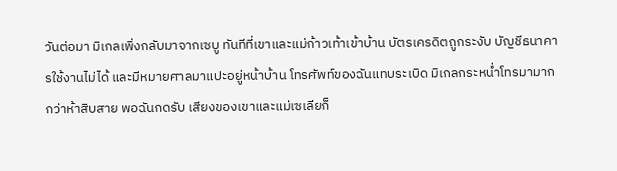วันต่อมา มิเกลเพิ่งกลับมาจากเซบู ทันทีที่เขาและแม่ก้าวเท้าเข้าบ้าน บัตรเครดิตถูกระงับ บัญชีธนาคารใช้งานไม่ได้ และมีหมายศาลมาแปะอยู่หน้าบ้าน โทรศัพท์ของฉันแทบระเบิด มิเกลกระหน่ำโทรมามากกว่าห้าสิบสาย พอฉันกดรับ เสียงของเขาและแม่เซเลียก็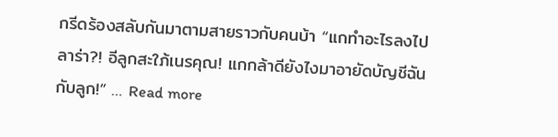กรีดร้องสลับกันมาตามสายราวกับคนบ้า “แกทำอะไรลงไป ลาร่า?! อีลูกสะใภ้เนรคุณ! แกกล้าดียังไงมาอายัดบัญชีฉันกับลูก!” … Read more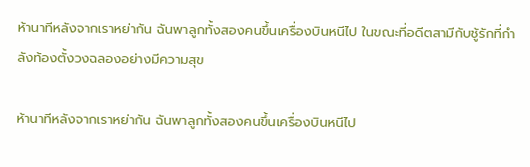ห้านาทีหลังจากเราหย่ากัน ฉันพาลูกทั้งสองคนขึ้นเครื่องบินหนีไป ในขณะที่อดีตสามีกับชู้รักที่กำลังท้องตั้งวงฉลองอย่างมีความสุข

ห้านาทีหลังจากเราหย่ากัน ฉันพาลูกทั้งสองคนขึ้นเครื่องบินหนีไป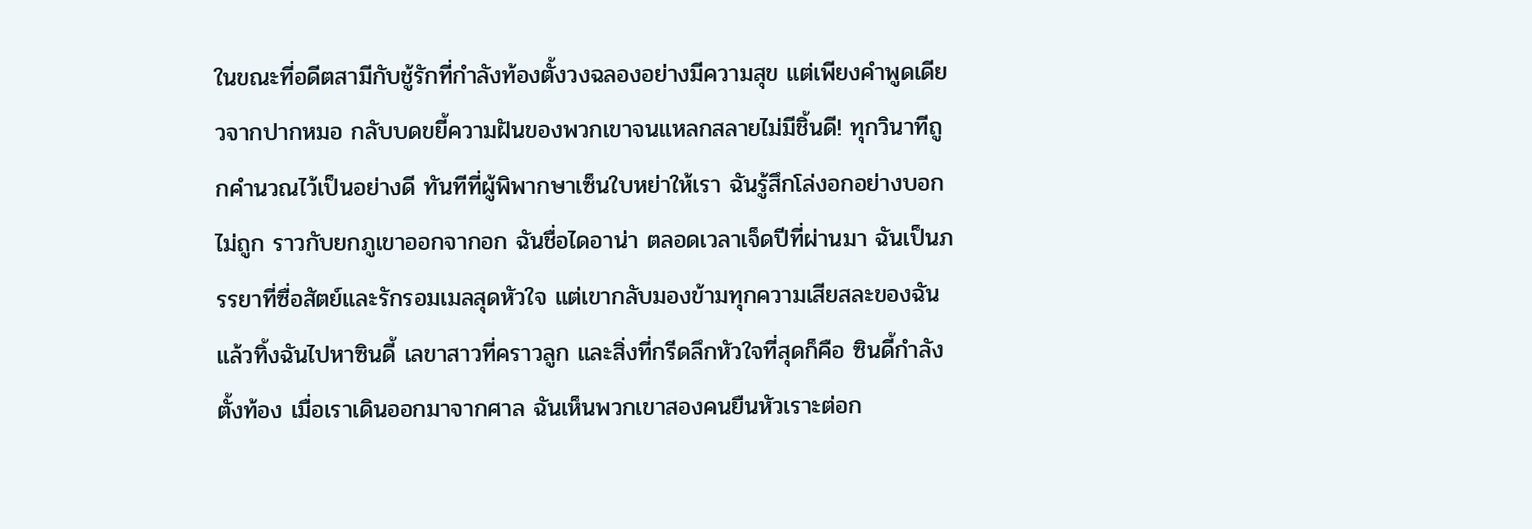ในขณะที่อดีตสามีกับชู้รักที่กำลังท้องตั้งวงฉลองอย่างมีความสุข แต่เพียงคำพูดเดียวจากปากหมอ กลับบดขยี้ความฝันของพวกเขาจนแหลกสลายไม่มีชิ้นดี! ทุกวินาทีถูกคำนวณไว้เป็นอย่างดี ทันทีที่ผู้พิพากษาเซ็นใบหย่าให้เรา ฉันรู้สึกโล่งอกอย่างบอกไม่ถูก ราวกับยกภูเขาออกจากอก ฉันชื่อไดอาน่า ตลอดเวลาเจ็ดปีที่ผ่านมา ฉันเป็นภรรยาที่ซื่อสัตย์และรักรอมเมลสุดหัวใจ แต่เขากลับมองข้ามทุกความเสียสละของฉัน แล้วทิ้งฉันไปหาซินดี้ เลขาสาวที่คราวลูก และสิ่งที่กรีดลึกหัวใจที่สุดก็คือ ซินดี้กำลังตั้งท้อง เมื่อเราเดินออกมาจากศาล ฉันเห็นพวกเขาสองคนยืนหัวเราะต่อก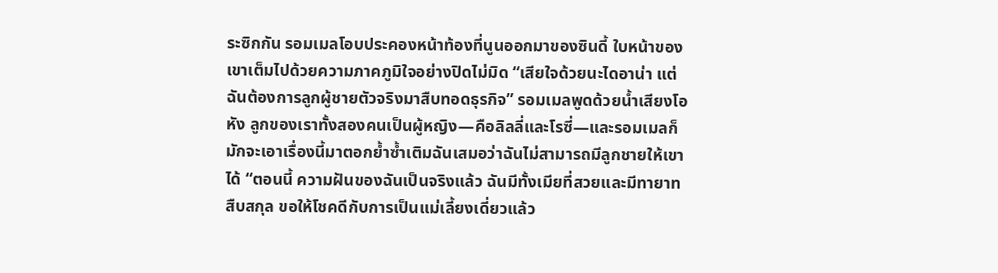ระซิกกัน รอมเมลโอบประคองหน้าท้องที่นูนออกมาของซินดี้ ใบหน้าของเขาเต็มไปด้วยความภาคภูมิใจอย่างปิดไม่มิด “เสียใจด้วยนะไดอาน่า แต่ฉันต้องการลูกผู้ชายตัวจริงมาสืบทอดธุรกิจ” รอมเมลพูดด้วยน้ำเสียงโอหัง ลูกของเราทั้งสองคนเป็นผู้หญิง—คือลิลลี่และโรซี่—และรอมเมลก็มักจะเอาเรื่องนี้มาตอกย้ำซ้ำเติมฉันเสมอว่าฉันไม่สามารถมีลูกชายให้เขาได้ “ตอนนี้ ความฝันของฉันเป็นจริงแล้ว ฉันมีทั้งเมียที่สวยและมีทายาทสืบสกุล ขอให้โชคดีกับการเป็นแม่เลี้ยงเดี่ยวแล้ว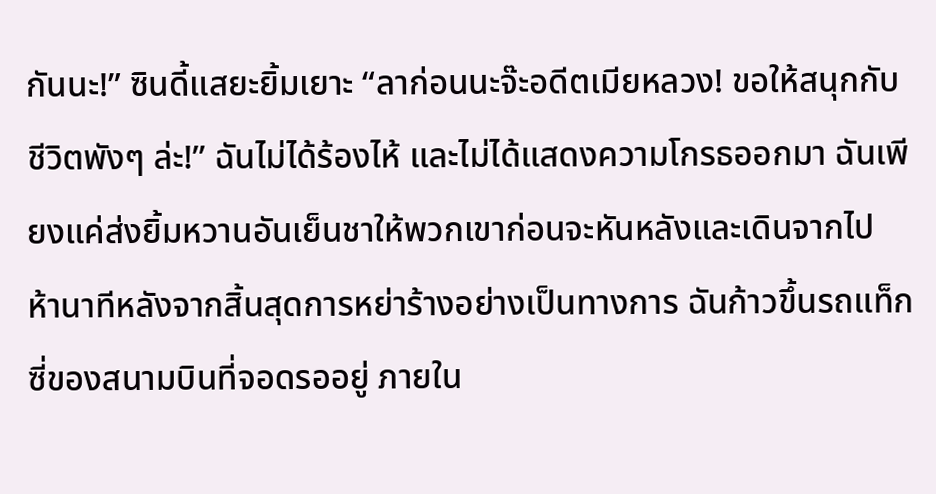กันนะ!” ซินดี้แสยะยิ้มเยาะ “ลาก่อนนะจ๊ะอดีตเมียหลวง! ขอให้สนุกกับชีวิตพังๆ ล่ะ!” ฉันไม่ได้ร้องไห้ และไม่ได้แสดงความโกรธออกมา ฉันเพียงแค่ส่งยิ้มหวานอันเย็นชาให้พวกเขาก่อนจะหันหลังและเดินจากไป ห้านาทีหลังจากสิ้นสุดการหย่าร้างอย่างเป็นทางการ ฉันก้าวขึ้นรถแท็กซี่ของสนามบินที่จอดรออยู่ ภายใน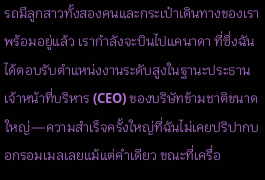รถมีลูกสาวทั้งสองคนและกระเป๋าเดินทางของเราพร้อมอยู่แล้ว เรากำลังจะบินไปแคนาดา ที่ซึ่งฉันได้ตอบรับตำแหน่งงานระดับสูงในฐานะประธานเจ้าหน้าที่บริหาร (CEO) ของบริษัทข้ามชาติขนาดใหญ่—ความสำเร็จครั้งใหญ่ที่ฉันไม่เคยปริปากบอกรอมเมลเลยแม้แต่คำเดียว ขณะที่เครื่อ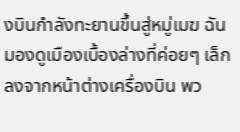งบินกำลังทะยานขึ้นสู่หมู่เมฆ ฉันมองดูเมืองเบื้องล่างที่ค่อยๆ เล็กลงจากหน้าต่างเครื่องบิน พว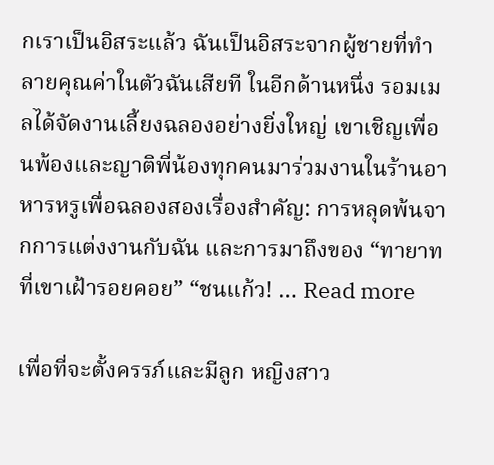กเราเป็นอิสระแล้ว ฉันเป็นอิสระจากผู้ชายที่ทำลายคุณค่าในตัวฉันเสียที ในอีกด้านหนึ่ง รอมเมลได้จัดงานเลี้ยงฉลองอย่างยิ่งใหญ่ เขาเชิญเพื่อนพ้องและญาติพี่น้องทุกคนมาร่วมงานในร้านอาหารหรูเพื่อฉลองสองเรื่องสำคัญ: การหลุดพ้นจากการแต่งงานกับฉัน และการมาถึงของ “ทายาทที่เขาเฝ้ารอยคอย” “ชนแก้ว! … Read more

เพื่อที่จะตั้งครรภ์และมีลูก หญิงสาว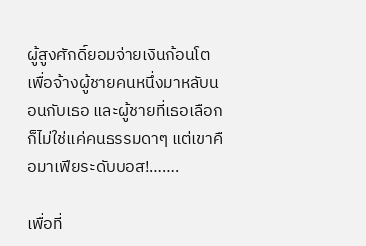ผู้สูงศักดิ์ยอมจ่ายเงินก้อนโตเพื่อจ้างผู้ชายคนหนึ่งมาหลับนอนกับเธอ และผู้ชายที่เธอเลือกก็ไม่ใช่แค่คนธรรมดาๆ แต่เขาคือมาเฟียระดับบอส!…….

เพื่อที่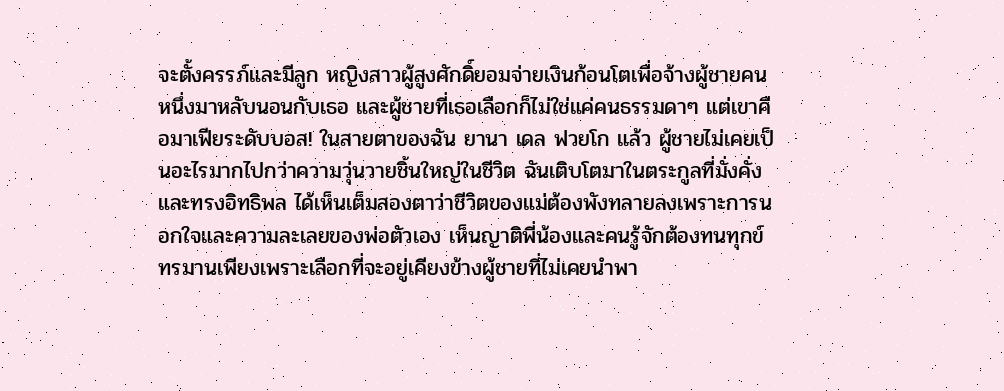จะตั้งครรภ์และมีลูก หญิงสาวผู้สูงศักดิ์ยอมจ่ายเงินก้อนโตเพื่อจ้างผู้ชายคนหนึ่งมาหลับนอนกับเธอ และผู้ชายที่เธอเลือกก็ไม่ใช่แค่คนธรรมดาๆ แต่เขาคือมาเฟียระดับบอส! ในสายตาของฉัน ยานา เดล ฟวยโก แล้ว ผู้ชายไม่เคยเป็นอะไรมากไปกว่าความวุ่นวายชิ้นใหญ่ในชีวิต ฉันเติบโตมาในตระกูลที่มั่งคั่งและทรงอิทธิพล ได้เห็นเต็มสองตาว่าชีวิตของแม่ต้องพังทลายลงเพราะการนอกใจและความละเลยของพ่อตัวเอง เห็นญาติพี่น้องและคนรู้จักต้องทนทุกข์ทรมานเพียงเพราะเลือกที่จะอยู่เคียงข้างผู้ชายที่ไม่เคยนำพา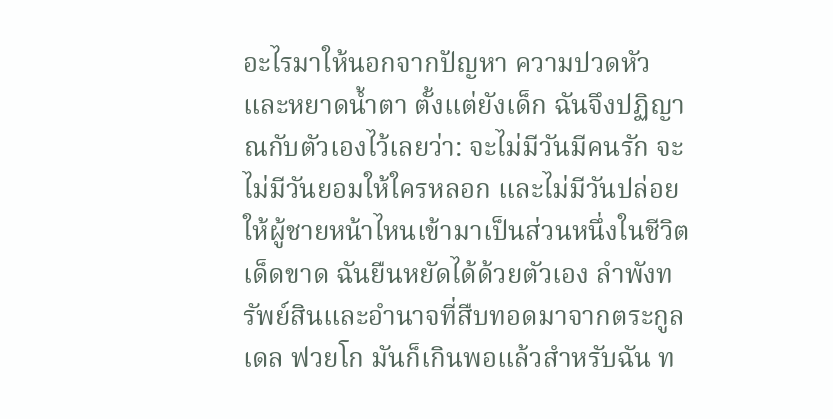อะไรมาให้นอกจากปัญหา ความปวดหัว และหยาดน้ำตา ตั้งแต่ยังเด็ก ฉันจึงปฏิญาณกับตัวเองไว้เลยว่า: จะไม่มีวันมีคนรัก จะไม่มีวันยอมให้ใครหลอก และไม่มีวันปล่อยให้ผู้ชายหน้าไหนเข้ามาเป็นส่วนหนึ่งในชีวิตเด็ดขาด ฉันยืนหยัดได้ด้วยตัวเอง ลำพังทรัพย์สินและอำนาจที่สืบทอดมาจากตระกูลเดล ฟวยโก มันก็เกินพอแล้วสำหรับฉัน ท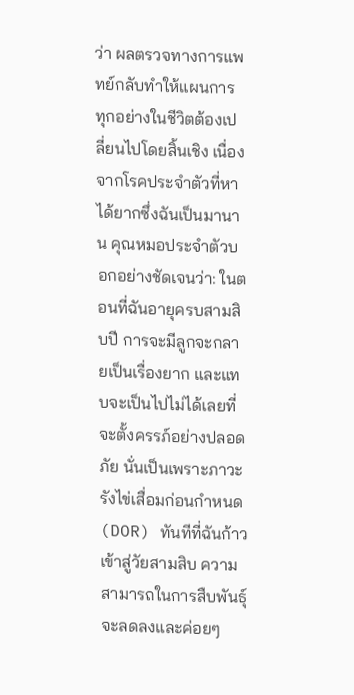ว่า ผลตรวจทางการแพทย์กลับทำให้แผนการทุกอย่างในชีวิตต้องเปลี่ยนไปโดยสิ้นเชิง เนื่องจากโรคประจำตัวที่หาได้ยากซึ่งฉันเป็นมานาน คุณหมอประจำตัวบอกอย่างชัดเจนว่า: ในตอนที่ฉันอายุครบสามสิบปี การจะมีลูกจะกลายเป็นเรื่องยาก และแทบจะเป็นไปไม่ได้เลยที่จะตั้งครรภ์อย่างปลอดภัย นั่นเป็นเพราะภาวะรังไข่เสื่อมก่อนกำหนด (DOR) ทันทีที่ฉันก้าวเข้าสู่วัยสามสิบ ความสามารถในการสืบพันธุ์จะลดลงและค่อยๆ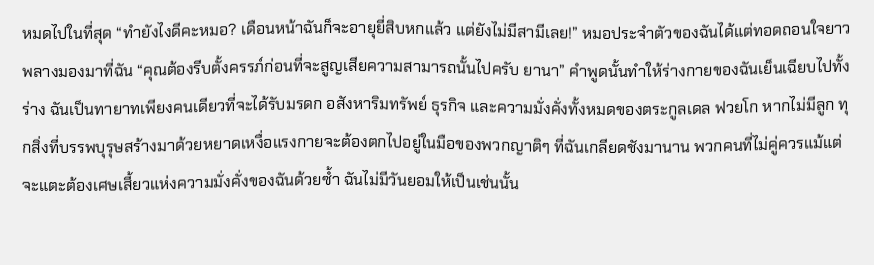หมดไปในที่สุด “ทำยังไงดีคะหมอ? เดือนหน้าฉันก็จะอายุยี่สิบหกแล้ว แต่ยังไม่มีสามีเลย!” หมอประจำตัวของฉันได้แต่ทอดถอนใจยาวพลางมองมาที่ฉัน “คุณต้องรีบตั้งครรภ์ก่อนที่จะสูญเสียความสามารถนั้นไปครับ ยานา” คำพูดนั้นทำให้ร่างกายของฉันเย็นเฉียบไปทั้งร่าง ฉันเป็นทายาทเพียงคนเดียวที่จะได้รับมรดก อสังหาริมทรัพย์ ธุรกิจ และความมั่งคั่งทั้งหมดของตระกูลเดล ฟวยโก หากไม่มีลูก ทุกสิ่งที่บรรพบุรุษสร้างมาด้วยหยาดเหงื่อแรงกายจะต้องตกไปอยู่ในมือของพวกญาติๆ ที่ฉันเกลียดชังมานาน พวกคนที่ไม่คู่ควรแม้แต่จะแตะต้องเศษเสี้ยวแห่งความมั่งคั่งของฉันด้วยซ้ำ ฉันไม่มีวันยอมให้เป็นเช่นนั้น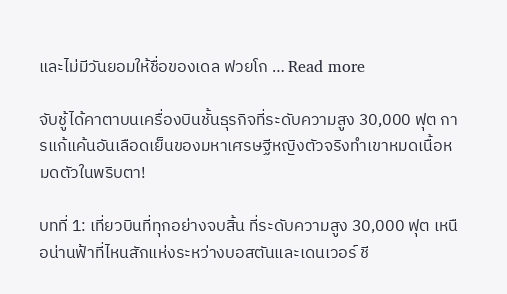และไม่มีวันยอมให้ชื่อของเดล ฟวยโก … Read more

จับชู้ได้คาตาบนเครื่องบินชั้นธุรกิจที่ระดับความสูง 30,000 ฟุต การแก้แค้นอันเลือดเย็นของมหาเศรษฐีหญิงตัวจริงทำเขาหมดเนื้อหมดตัวในพริบตา!

บทที่ 1: เที่ยวบินที่ทุกอย่างจบสิ้น ที่ระดับความสูง 30,000 ฟุต เหนือน่านฟ้าที่ไหนสักแห่งระหว่างบอสตันและเดนเวอร์ ชี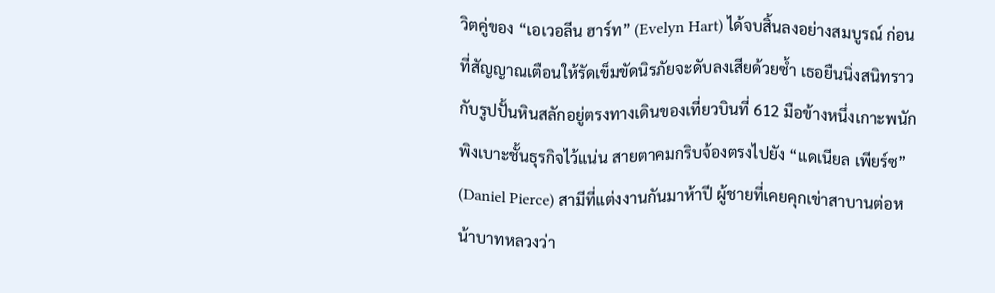วิตคู่ของ “เอเวอลีน ฮาร์ท” (Evelyn Hart) ได้จบสิ้นลงอย่างสมบูรณ์ ก่อนที่สัญญาณเตือนให้รัดเข็มขัดนิรภัยจะดับลงเสียด้วยซ้ำ เธอยืนนิ่งสนิทราวกับรูปปั้นหินสลักอยู่ตรงทางเดินของเที่ยวบินที่ 612 มือข้างหนึ่งเกาะพนักพิงเบาะชั้นธุรกิจไว้แน่น สายตาคมกริบจ้องตรงไปยัง “แดเนียล เพียร์ซ” (Daniel Pierce) สามีที่แต่งงานกันมาห้าปี ผู้ชายที่เคยคุกเข่าสาบานต่อหน้าบาทหลวงว่า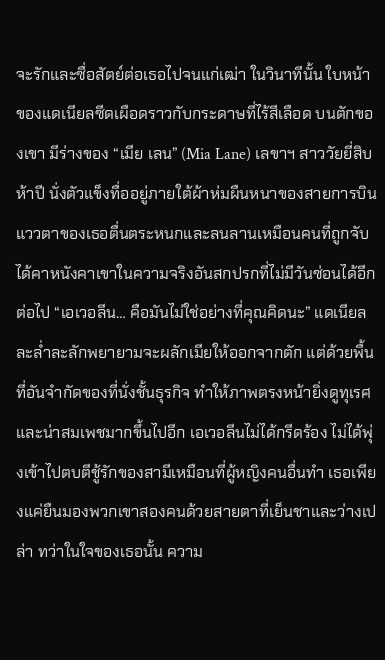จะรักและซื่อสัตย์ต่อเธอไปจนแก่เฒ่า ในวินาทีนั้น ใบหน้าของแดเนียลซีดเผือดราวกับกระดาษที่ไร้สีเลือด บนตักของเขา มีร่างของ “เมีย เลน” (Mia Lane) เลขาฯ สาววัยยี่สิบห้าปี นั่งตัวแข็งทื่ออยู่ภายใต้ผ้าห่มผืนหนาของสายการบิน แววตาของเธอตื่นตระหนกและลนลานเหมือนคนที่ถูกจับได้คาหนังคาเขาในความจริงอันสกปรกที่ไม่มีวันซ่อนได้อีกต่อไป “เอเวอลีน… คือมันไม่ใช่อย่างที่คุณคิดนะ” แดเนียลละล่ำละลักพยายามจะผลักเมียให้ออกจากตัก แต่ด้วยพื้นที่อันจำกัดของที่นั่งชั้นธุรกิจ ทำให้ภาพตรงหน้ายิ่งดูทุเรศและน่าสมเพชมากขึ้นไปอีก เอเวอลีนไม่ได้กรีดร้อง ไม่ได้พุ่งเข้าไปตบตีชู้รักของสามีเหมือนที่ผู้หญิงคนอื่นทำ เธอเพียงแค่ยืนมองพวกเขาสองคนด้วยสายตาที่เย็นชาและว่างเปล่า ทว่าในใจของเธอนั้น ความ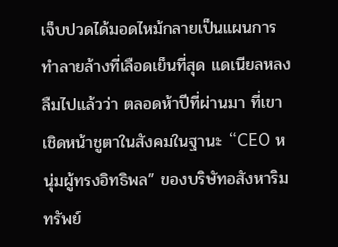เจ็บปวดได้มอดไหม้กลายเป็นแผนการทำลายล้างที่เลือดเย็นที่สุด แดเนียลหลงลืมไปแล้วว่า ตลอดห้าปีที่ผ่านมา ที่เขาเชิดหน้าชูตาในสังคมในฐานะ “CEO หนุ่มผู้ทรงอิทธิพล” ของบริษัทอสังหาริมทรัพย์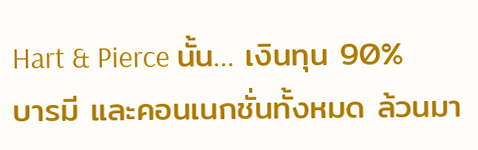Hart & Pierce นั้น… เงินทุน 90% บารมี และคอนเนกชั่นทั้งหมด ล้วนมา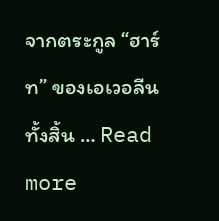จากตระกูล “ฮาร์ท” ของเอเวอลีนทั้งสิ้น … Read more